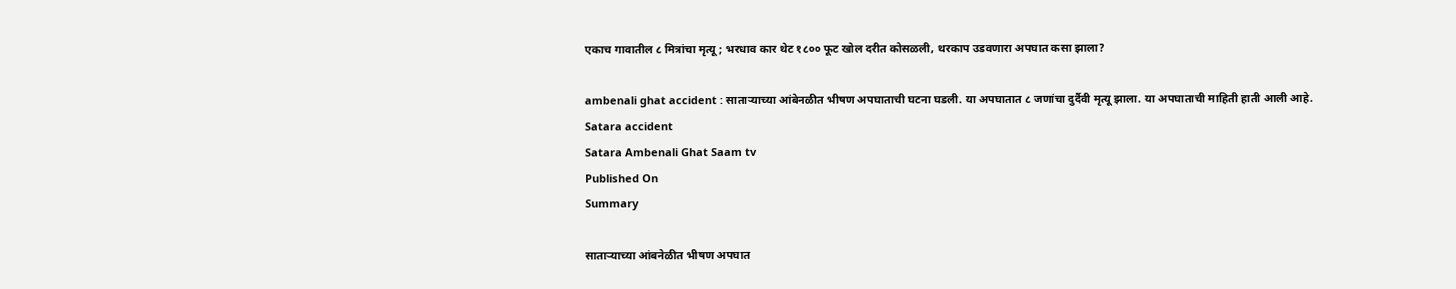एकाच गावातील ८ मित्रांचा मृत्यू; भरधाव कार थेट १८०० फूट खोल दरीत कोसळली, थरकाप उडवणारा अपघात कसा झाला?

ambenali ghat accident : साताऱ्याच्या आंबेनळीत भीषण अपघाताची घटना घडली. या अपघातात ८ जणांचा दुर्दैवी मृत्यू झाला. या अपघाताची माहिती हाती आली आहे.
Satara accident
Satara Ambenali Ghat Saam tv
Published On
Summary

साताऱ्याच्या आंबनेळीत भीषण अपघात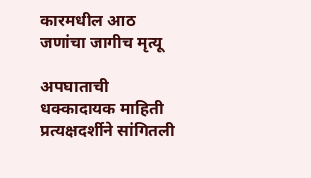कारमधील आठ जणांचा जागीच मृत्यू

अपघाताची धक्कादायक माहिती प्रत्यक्षदर्शीने सांगितली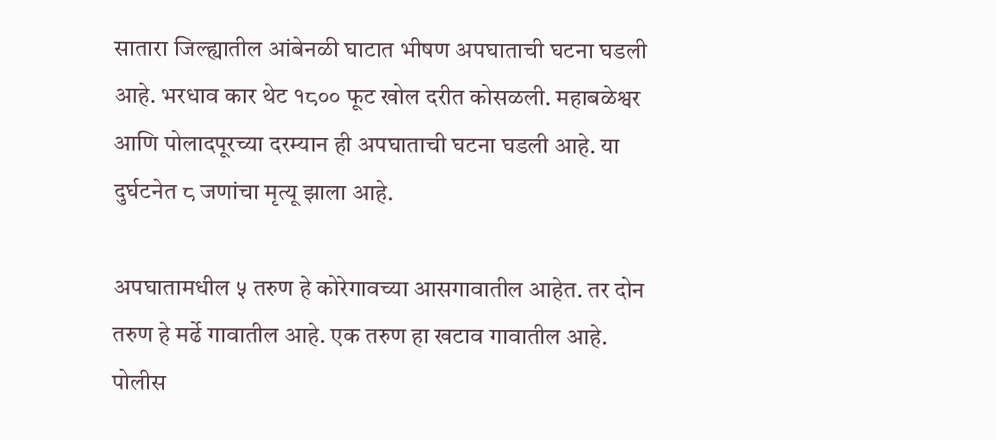सातारा जिल्ह्यातील आंबेनळी घाटात भीषण अपघाताची घटना घडली आहे. भरधाव कार थेट १८०० फूट खोल दरीत कोसळली. महाबळेश्वर आणि पोलादपूरच्या दरम्यान ही अपघाताची घटना घडली आहे. या दुर्घटनेत ८ जणांचा मृत्यू झाला आहे.

अपघातामधील ५ तरुण हे कोरेगावच्या आसगावातील आहेत. तर दोन तरुण हे मर्ढे गावातील आहे. एक तरुण हा खटाव गावातील आहे. पोलीस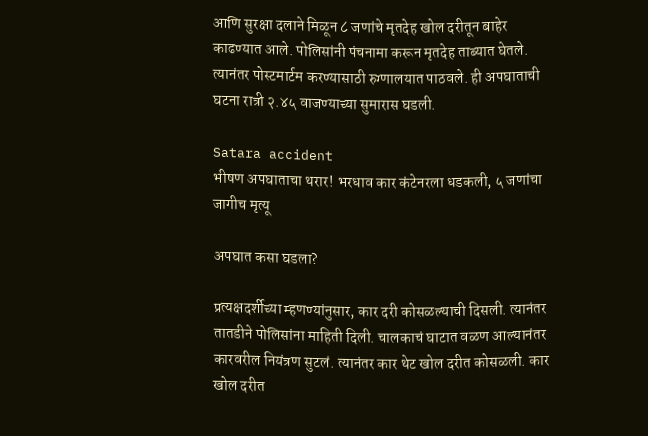आणि सुरक्षा दलाने मिळून ८ जणांचे मृतदेह खोल दरीतून बाहेर काढण्यात आले. पोलिसांनी पंचनामा करून मृतदेह ताब्यात घेतले. त्यानंतर पोस्टमार्टम करण्यासाठी रुग्णालयात पाठवले. ही अपघाताची घटना रात्री २.४५ वाजण्याच्या सुमारास घडली.

Satara accident
भीषण अपघाताचा थरार! भरधाव कार कंटेनरला धडकली, ५ जणांचा जागीच मृत्यू

अपघात कसा घडला?

प्रत्यक्षदर्शीच्या म्हणण्यांनुसार, कार दरी कोसळल्याची दिसली. त्यानंतर तातडीने पोलिसांना माहिती दिली. चालकाचं घाटात वळण आल्यानंतर कारवरील नियंत्रण सुटलं. त्यानंतर कार थेट खोल दरीत कोसळली. कार खोल दरीत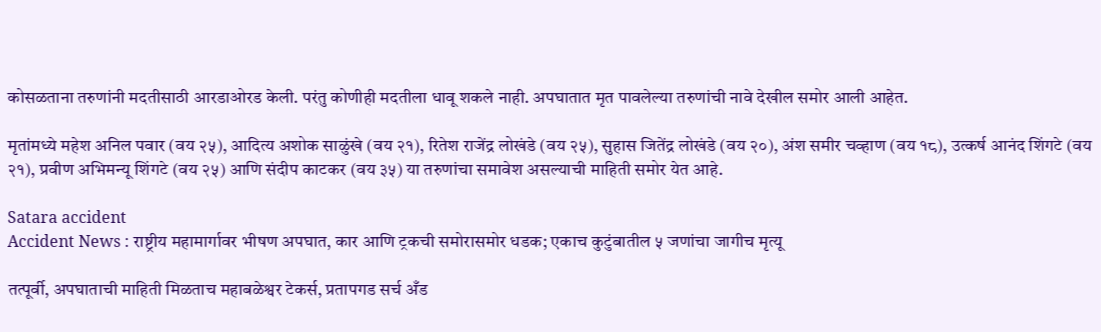कोसळताना तरुणांनी मदतीसाठी आरडाओरड केली. परंतु कोणीही मदतीला धावू शकले नाही. अपघातात मृत पावलेल्या तरुणांची नावे देखील समोर आली आहेत.

मृतांमध्ये महेश अनिल पवार (वय २५), आदित्य अशोक साळुंखे (वय २१), रितेश राजेंद्र लोखंडे (वय २५), सुहास जितेंद्र लोखंडे (वय २०), अंश समीर चव्हाण (वय १८), उत्कर्ष आनंद शिंगटे (वय २१), प्रवीण अभिमन्यू शिंगटे (वय २५) आणि संदीप काटकर (वय ३५) या तरुणांचा समावेश असल्याची माहिती समोर येत आहे.

Satara accident
Accident News : राष्ट्रीय महामार्गावर भीषण अपघात, कार आणि ट्रकची समोरासमोर धडक; एकाच कुटुंबातील ५ जणांचा जागीच मृत्यू

तत्पूर्वी, अपघाताची माहिती मिळताच महाबळेश्वर टेकर्स, प्रतापगड सर्च अँड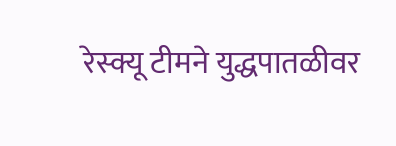रेस्क्यू टीमने युद्धपातळीवर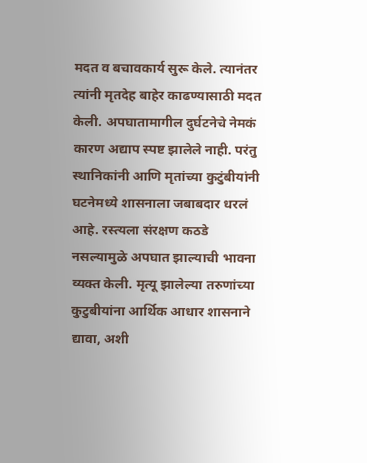मदत व बचावकार्य सुरू केले. त्यानंतर त्यांनी मृतदेह बाहेर काढण्यासाठी मदत केली. अपघातामागील दुर्घटनेचे नेमकं कारण अद्याप स्पष्ट झालेले नाही. परंतु स्थानिकांनी आणि मृतांच्या कुटुंबीयांनी घटनेमध्ये शासनाला जबाबदार धरलं आहे. रस्त्यला संरक्षण कठडे नसल्यामुळे अपघात झाल्याची भावना व्यक्त केली. मृत्यू झालेल्या तरुणांच्या कुटुबीयांना आर्थिक आधार शासनाने द्यावा, अशी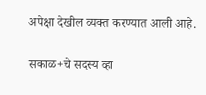अपेक्षा देखील व्यक्त करण्यात आली आहे.

सकाळ+चे सदस्य व्हा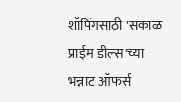शॉपिंगसाठी 'सकाळ प्राईम डील्स'च्या भन्नाट ऑफर्स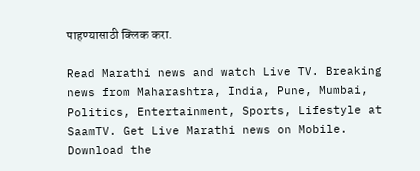पाहण्यासाठी क्लिक करा.

Read Marathi news and watch Live TV. Breaking news from Maharashtra, India, Pune, Mumbai, Politics, Entertainment, Sports, Lifestyle at SaamTV. Get Live Marathi news on Mobile. Download the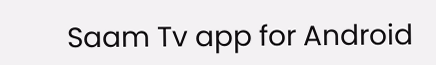Saam Tv app for Android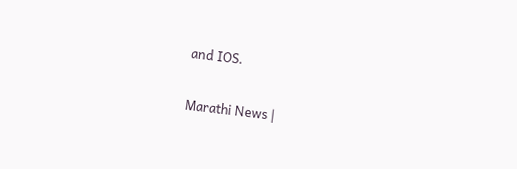and IOS.

Marathi News |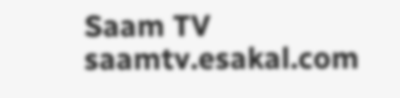Saam TV
saamtv.esakal.com